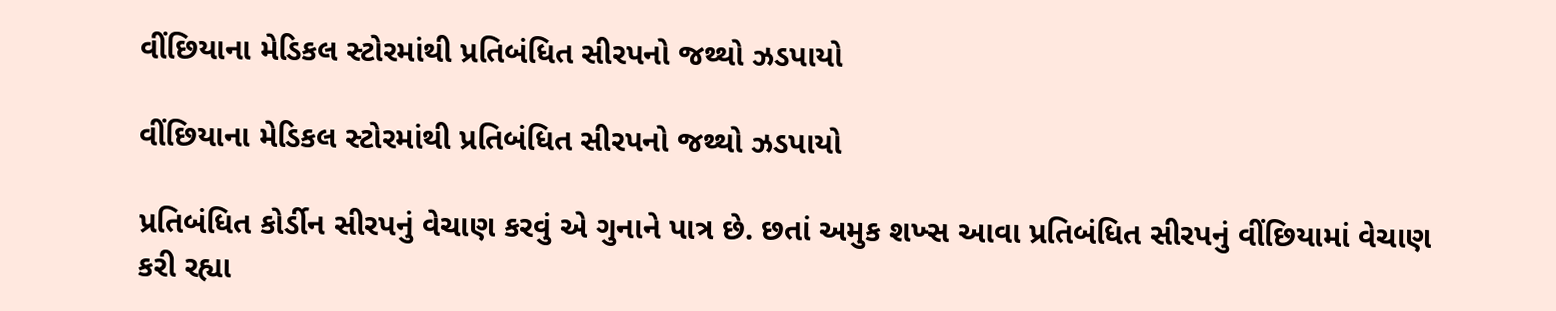વીંછિયાના મેડિકલ સ્ટોરમાંથી પ્રતિબંધિત સીરપનો જથ્થો ઝડપાયો

વીંછિયાના મેડિકલ સ્ટોરમાંથી પ્રતિબંધિત સીરપનો જથ્થો ઝડપાયો

પ્રતિબંધિત કોર્ડીન સીરપનું વેચાણ કરવું એ ગુનાને પાત્ર છે. છતાં અમુક શખ્સ આવા પ્રતિબંધિત સીરપનું વીંછિયામાં વેચાણ કરી રહ્યા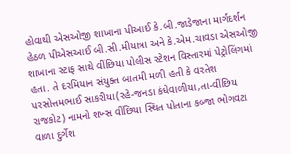હોવાથી એસઓજી શાખાના પીઆઈ કે.બી.જાડેજાના માર્ગદર્શન હેઠળ પીએસઆઈ બી.સી.મીયાત્રા અને કે.એમ.ચાવડા એસઓજી શાખાના સ્ટાફ સાથે વીંછિયા પોલીસ સ્ટેશન વિસ્તારમાં પેટ્રોલિંગમાં હતા. તે દરમિયાન સંયુક્ત બાતમી મળી હતી કે વરતેશ પરસોત્તમભાઈ સાકરીયા(રહે-જનડા કંધેવાળીયા,તા-વીંછિય રાજકોટ) નામનો શખ્સ વીંછિયા સ્થિત પોતાના કબ્જા ભોગવટા વાળા દુર્ગેશ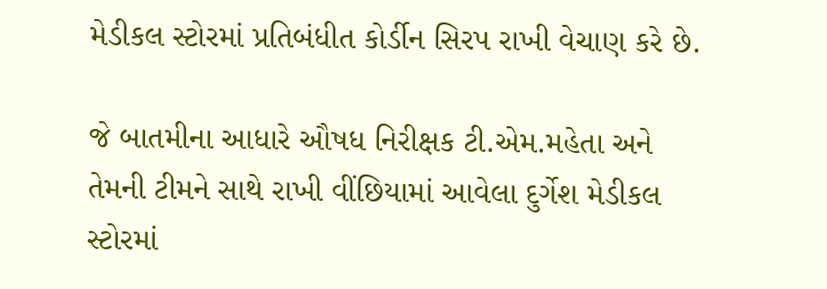મેડીકલ સ્ટોરમાં પ્રતિબંધીત કોર્ડીન સિરપ રાખી વેચાણ કરે છે.

જે બાતમીના આધારે ઔષધ નિરીક્ષક ટી.એમ.મહેતા અને તેમની ટીમને સાથે રાખી વીંછિયામાં આવેલા દુર્ગેશ મેડીકલ સ્ટોરમાં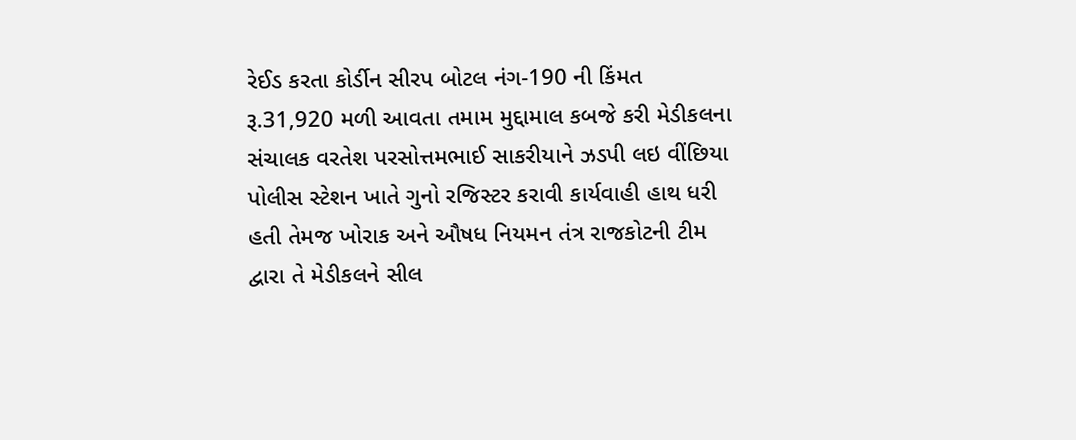રેઈડ કરતા કોર્ડીન સીરપ બોટલ નંગ-190 ની કિંમત રૂ.31,920 મળી આવતા તમામ મુદ્દામાલ કબજે કરી મેડીકલના સંચાલક વરતેશ પરસોત્તમભાઈ સાકરીયાને ઝડપી લઇ વીંછિયા પોલીસ સ્ટેશન ખાતે ગુનો રજિસ્ટર કરાવી કાર્યવાહી હાથ ધરી હતી તેમજ ખોરાક અને ઔષધ નિયમન તંત્ર રાજકોટની ટીમ દ્વારા તે મેડીકલને સીલ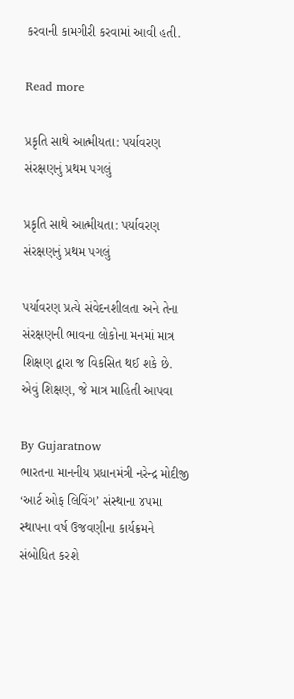કરવાની કામગીરી કરવામાં આવી હતી.

Read more

પ્રકૃતિ સાથે આત્મીયતા: પર્યાવરણ સંરક્ષણનું પ્રથમ પગલું

પ્રકૃતિ સાથે આત્મીયતા: પર્યાવરણ સંરક્ષણનું પ્રથમ પગલું

પર્યાવરણ પ્રત્યે સંવેદનશીલતા અને તેના સંરક્ષણની ભાવના લોકોના મનમાં માત્ર શિક્ષણ દ્વારા જ વિકસિત થઈ શકે છે. એવું શિક્ષણ, જે માત્ર માહિતી આપવા

By Gujaratnow
ભારતના માનનીય પ્રધાનમંત્રી નરેન્દ્ર મોદીજી ‘આર્ટ ઓફ લિવિંગ’ સંસ્થાના ૪૫મા સ્થાપના વર્ષ ઉજવણીના કાર્યક્રમને સંબોધિત કરશે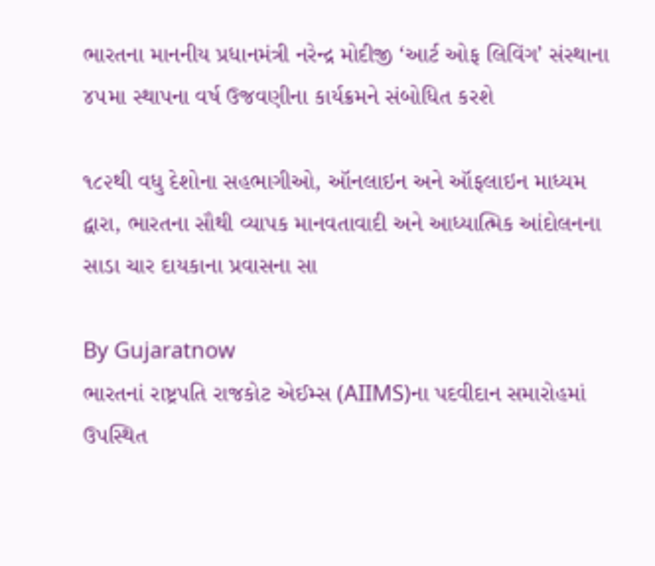ભારતના માનનીય પ્રધાનમંત્રી નરેન્દ્ર મોદીજી ‘આર્ટ ઓફ લિવિંગ’ સંસ્થાના ૪૫મા સ્થાપના વર્ષ ઉજવણીના કાર્યક્રમને સંબોધિત કરશે

૧૮૨થી વધુ દેશોના સહભાગીઓ, ઑનલાઇન અને ઑફલાઇન માધ્યમ દ્વારા, ભારતના સૌથી વ્યાપક માનવતાવાદી અને આધ્યાત્મિક આંદોલનના સાડા ચાર દાયકાના પ્રવાસના સા

By Gujaratnow
ભારતનાં રાષ્ટ્રપતિ રાજકોટ એઈમ્સ (AIIMS)ના પદવીદાન સમારોહમાં ઉપસ્થિત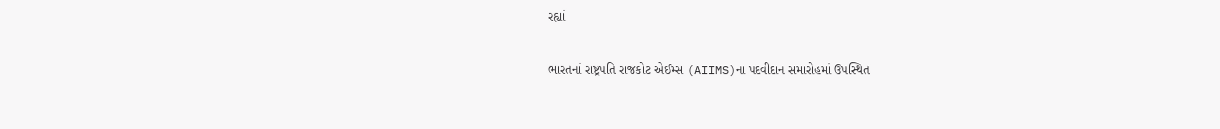રહ્યાં

ભારતનાં રાષ્ટ્રપતિ રાજકોટ એઈમ્સ (AIIMS)ના પદવીદાન સમારોહમાં ઉપસ્થિત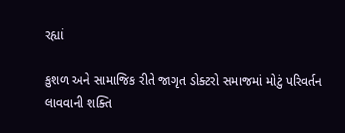રહ્યાં

કુશળ અને સામાજિક રીતે જાગૃત ડોક્ટરો સમાજમાં મોટું પરિવર્તન લાવવાની શક્તિ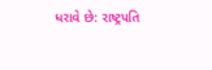ધરાવે છે: રાષ્ટ્રપતિ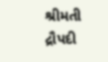શ્રીમતી દ્રૌપદી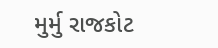મુર્મુ રાજકોટ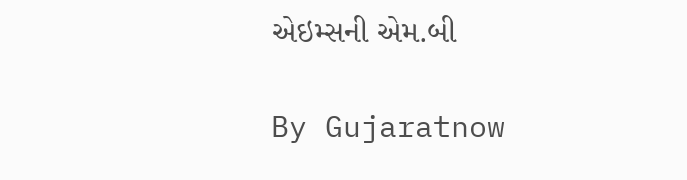એઇમ્સની એમ.બી

By Gujaratnow